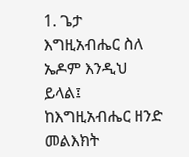1. ጌታ እግዚአብሔር ስለ ኤዶም እንዲህ ይላል፤ ከእግዚአብሔር ዘንድ መልእክት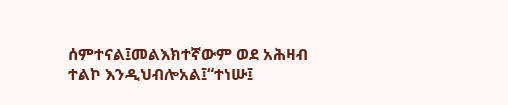ሰምተናል፤መልእክተኛውም ወደ አሕዛብ ተልኮ እንዲህብሎአል፤“ተነሡ፤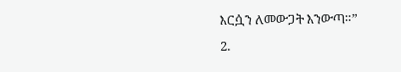እርሷን ለመውጋት እንውጣ።”
2.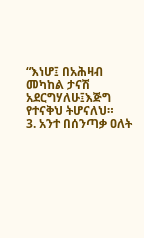“እነሆ፤ በአሕዛብ መካከል ታናሽ አደርግሃለሁ፤እጅግ የተናቅህ ትሆናለህ።
3. አንተ በሰንጣቃ ዐለት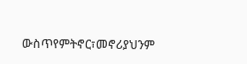ውስጥየምትኖር፣መኖሪያህንም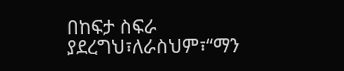በከፍታ ስፍራ ያደረግህ፣ለራስህም፣“ማን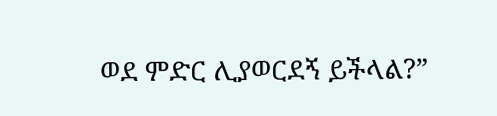ወደ ምድር ሊያወርደኝ ይችላል?”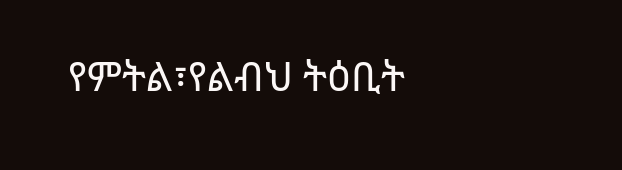የምትል፣የልብህ ትዕቢት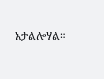አታልሎሃል።